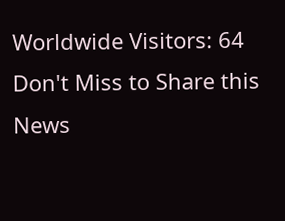Worldwide Visitors: 64
Don't Miss to Share this News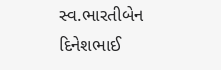સ્વ.ભારતીબેન દિનેશભાઈ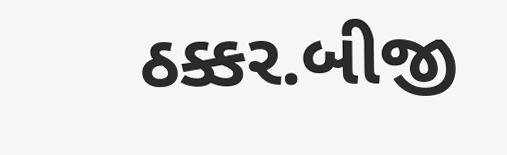ઠક્કર.બીજી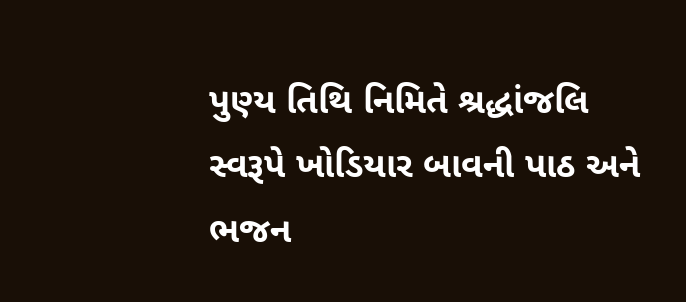પુણ્ય તિથિ નિમિતે શ્રદ્ધાંજલિ સ્વરૂપે ખોડિયાર બાવની પાઠ અને ભજન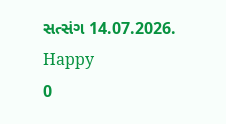સત્સંગ 14.07.2026.
Happy
0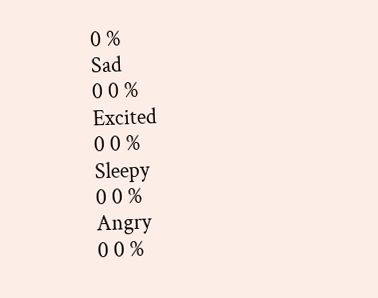0 %
Sad
0 0 %
Excited
0 0 %
Sleepy
0 0 %
Angry
0 0 %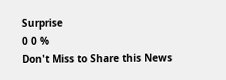Surprise
0 0 %
Don't Miss to Share this News